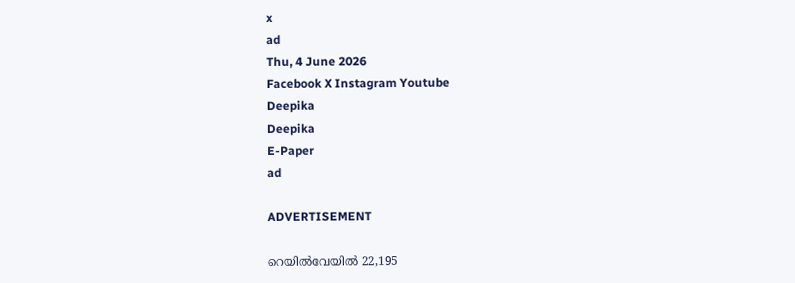x
ad
Thu, 4 June 2026
Facebook X Instagram Youtube
Deepika
Deepika
E-Paper
ad

ADVERTISEMENT

റെയിൽവേയിൽ 22,195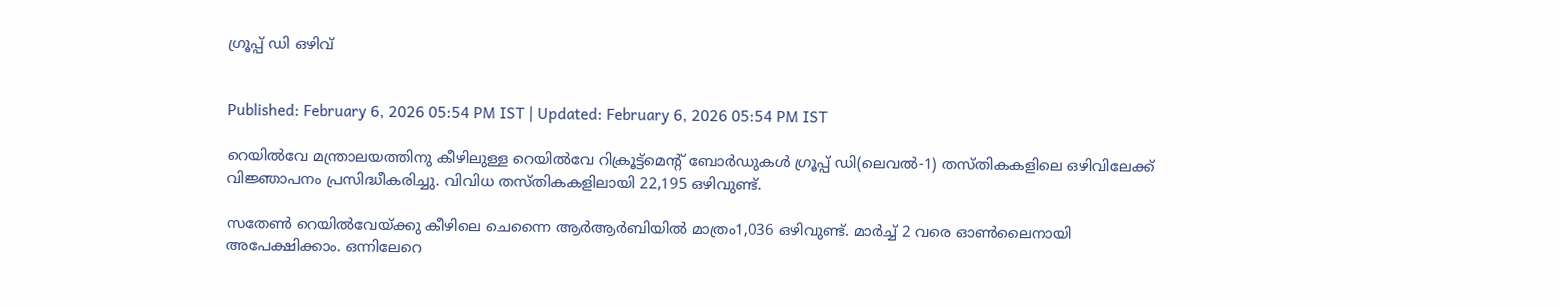ഗ്രൂപ്പ് ഡി ഒഴിവ്


Published: February 6, 2026 05:54 PM IST | Updated: February 6, 2026 05:54 PM IST

റെയിൽവേ മന്ത്രാലയത്തിനു കീഴിലുള്ള റെയിൽവേ റിക്രൂട്ട്മെന്‍റ് ബോർഡുകൾ ഗ്രൂപ്പ് ഡി(ലെവൽ-1) തസ്തികകളിലെ ഒഴിവിലേക്ക് വിജ്ഞാപനം പ്രസിദ്ധീകരിച്ചു. വിവിധ തസ്തികകളിലായി 22,195 ഒഴിവുണ്ട്.

സതേൺ റെയിൽവേയ്ക്കു കീഴിലെ ചെന്നൈ ആർആർബിയിൽ മാത്രം1,036 ഒഴിവുണ്ട്. മാർച്ച് 2 വരെ ഓൺലൈനായി അപേക്ഷിക്കാം. ഒന്നിലേറെ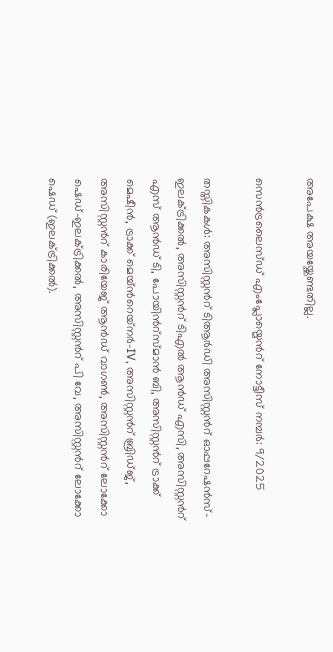അപേക്ഷ അയയ്ക്കേണ്ടതില്ല.

സെൻട്രലൈസ്ഡ് എംപ്ലോയ്മെന്‍റ് നോട്ടീസ് നമ്പർ: 9/2025

തസ്തികകൾ: അസിസ്റ്റന്‍റ് ടിആർഡി അസിസ്റ്റന്‍റ് ഓപ്പറേഷൻസ്-ഇലക്‌ട്രിക്കൽ, അസിസ്റ്റന്‍റ് ടിഎൽ ആൻഡ് എസി, അസിസ്റ്റന്‍റ് എസ് ആൻഡ് ടി, പോയിന്‍റ്സ്‌മാൻ ബി, അസിസ്റ്റന്‍റ് ട്രാക്ക് മെഷീൻ, ട്രാക്ക് മെയ്‌ന്‍റെയ്‌നർ-IV, അസിസ്റ്റന്‍റ് ബ്രിഡ്ജ്, അസിസ്റ്റന്‍റ് കാരിയേജ് ആൻഡ് വാഗൺ, അസിസ്റ്റന്‍റ് ലോക്കോ ഷെഡ്-ഇലക്‌ട്രിക്കൽ, അസിസ്റ്റന്‍റ് പി വേ, അസിസ്റ്റന്‍റ് ലോക്കോ ഷെഡ് (ഇലക്‌ട്രിക്കൽ).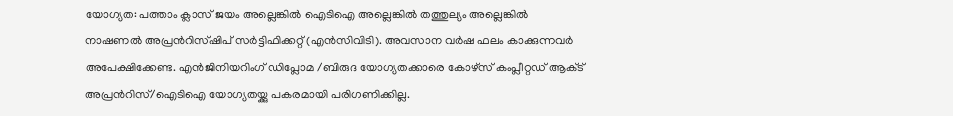യോഗ്യത: പത്താം ക്ലാസ് ജയം അല്ലെങ്കിൽ ഐടിഐ അല്ലെങ്കിൽ തത്തുല്യം അല്ലെങ്കിൽ നാഷണൽ അപ്രന്‍റിസ്‌ഷിപ് സർട്ടിഫിക്കറ്റ് (എൻസിവിടി). അവസാന വർഷ ഫലം കാക്കുന്നവർ അപേക്ഷിക്കേണ്ട. എൻജിനിയറിംഗ് ഡിപ്ലോമ /ബിരുദ യോഗ്യതക്കാരെ കോഴ്‌സ് കംപ്ലീറ്റഡ് ആക്‌ട് അപ്രന്‍റിസ്/ഐടിഐ യോഗ്യതയ്ക്കു പകരമായി പരിഗണിക്കില്ല.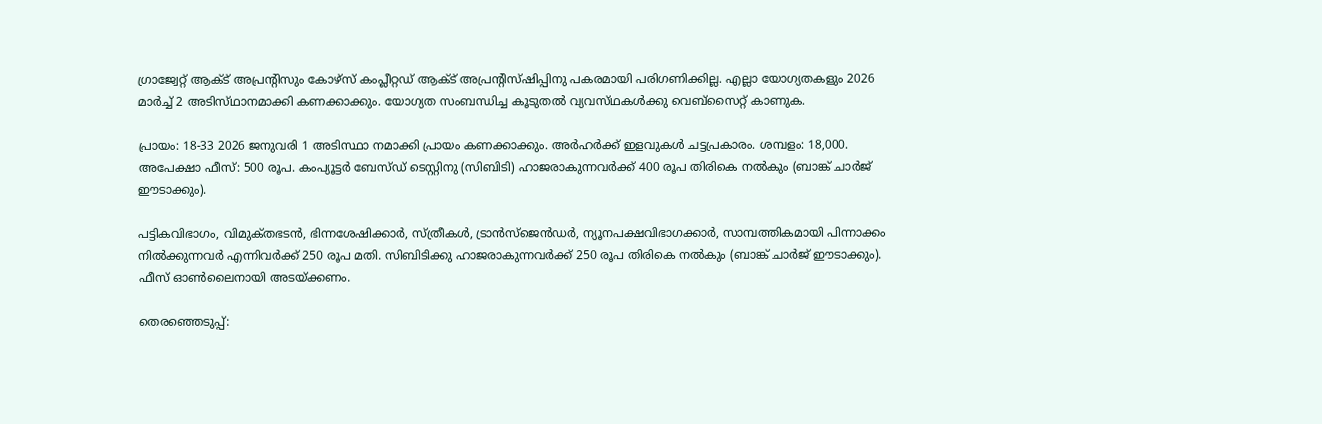ഗ്രാജ്വേറ്റ് ആക്‌ട് അപ്രന്‍റിസും കോഴ്‌സ് കംപ്ലീറ്റഡ് ആക്‌ട് അപ്രന്‍റിസ്‌ഷിപ്പിനു പകരമായി പരിഗണിക്കില്ല. എല്ലാ യോഗ്യതകളും 2026 മാർച്ച് 2 അടിസ്‌ഥാനമാക്കി കണക്കാക്കും. യോഗ്യത സംബന്ധിച്ച കൂടുതൽ വ്യവസ്‌ഥകൾക്കു വെബ്‌സൈറ്റ് കാണുക.

പ്രായം: 18-33 2026 ജനുവരി 1 അടിസ്ഥാ നമാക്കി പ്രായം കണക്കാക്കും. അർഹർക്ക് ഇളവുകൾ ചട്ടപ്രകാരം. ശമ്പളം: 18,000. അപേക്ഷാ ഫീസ്: 500 രൂപ. കംപ്യൂട്ടർ ബേസ്‌ഡ് ടെസ്റ്റിനു (സിബിടി) ഹാജരാകുന്നവർക്ക് 400 രൂപ തിരികെ നൽകും (ബാങ്ക് ചാർജ് ഈടാക്കും).

പട്ടികവിഭാഗം, വിമുക്‌തഭടൻ, ഭിന്നശേഷിക്കാർ, സ്ത്രീകൾ, ട്രാൻസ്ജെൻഡർ, ന്യൂനപക്ഷവിഭാഗക്കാർ, സാമ്പത്തികമായി പിന്നാക്കം നിൽക്കുന്നവർ എന്നിവർക്ക് 250 രൂപ മതി. സിബിടിക്കു ഹാജരാകുന്നവർക്ക് 250 രൂപ തിരികെ നൽ‌കും (ബാങ്ക് ചാർജ് ഈടാക്കും). ഫീസ് ഓൺലൈനായി അടയ്ക്കണം.

തെരഞ്ഞെടുപ്പ്: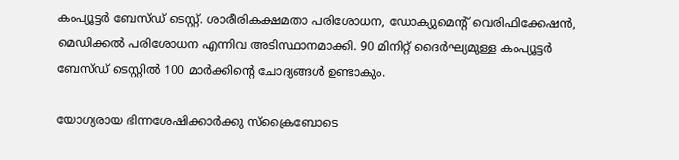കംപ്യൂട്ടർ ബേസ്‌ഡ് ടെസ്റ്റ്. ശാരീരികക്ഷമതാ പരിശോധന, ഡോക്യുമെന്‍റ് വെരിഫിക്കേഷൻ, മെഡിക്കൽ പരിശോധന എന്നിവ അടിസ്ഥാനമാക്കി. 90 മിനിറ്റ് ദൈർഘ്യമുള്ള കംപ്യൂട്ടർ ബേസ്‌ഡ് ടെസ്റ്റിൽ 100 മാർക്കിന്‍റെ ചോദ്യങ്ങൾ ഉണ്ടാകും.

യോഗ്യരായ ഭിന്നശേഷിക്കാർക്കു സ്ക്രൈബോടെ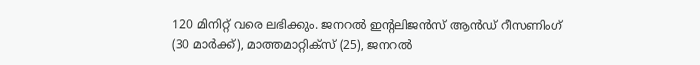120 മിനിറ്റ് വരെ ലഭിക്കും. ജനറൽ ഇന്‍റലിജൻസ് ആൻഡ് റീസണിംഗ് (30 മാർക്ക്), മാത്തമാറ്റിക്സ് (25), ജനറൽ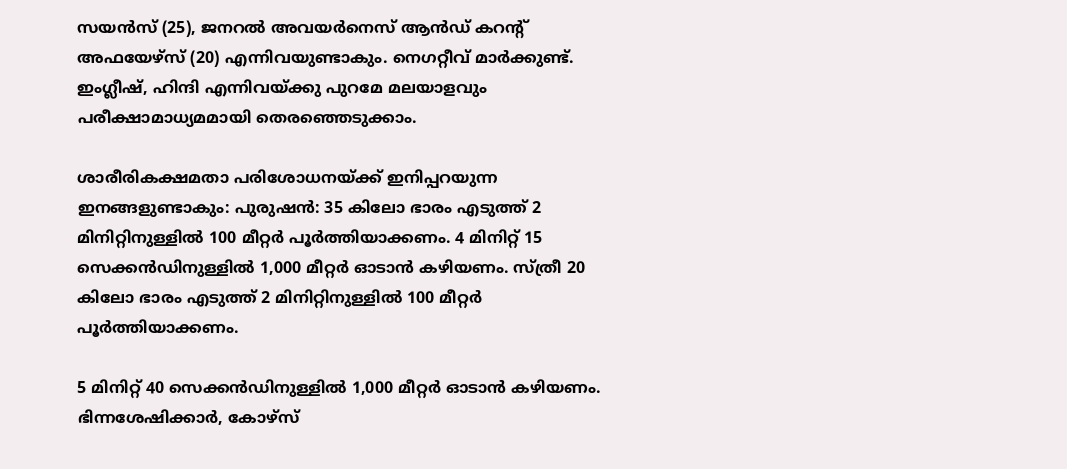സയൻസ് (25), ജനറൽ അവയർനെസ് ആൻഡ് കറന്‍റ് അഫയേഴ്‌സ് (20) എന്നിവയുണ്ടാകും. നെഗറ്റീവ് മാർക്കുണ്ട്. ഇംഗ്ലീഷ്, ഹിന്ദി എന്നിവയ്ക്കു പുറമേ മലയാളവും പരീക്ഷാമാധ്യമമായി തെരഞ്ഞെടുക്കാം.

ശാരീരികക്ഷമതാ പരിശോധനയ്ക്ക് ഇനിപ്പറയുന്ന ഇനങ്ങളുണ്ടാകും: പുരുഷൻ: 35 കിലോ ഭാരം എടുത്ത് 2 മിനിറ്റിനുള്ളിൽ 100 മീറ്റർ പൂർത്തിയാക്കണം. 4 മിനിറ്റ് 15 സെക്കൻഡിനുള്ളിൽ 1,000 മീറ്റർ ഓടാൻ കഴിയണം. സ്ത്രീ 20 കിലോ ഭാരം എടുത്ത് 2 മിനിറ്റിനുള്ളിൽ 100 മീറ്റർ പൂർത്തിയാക്കണം.

5 മിനിറ്റ് 40 സെക്കൻഡിനുള്ളിൽ 1,000 മീറ്റർ ഓടാൻ കഴിയണം. ഭിന്നശേഷിക്കാർ, കോഴ്‌സ്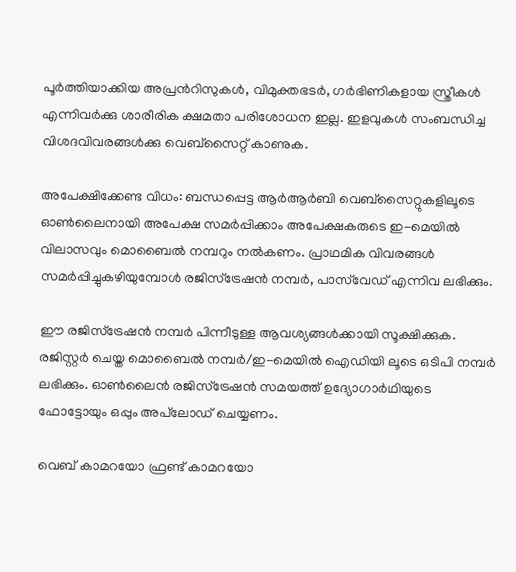പൂർത്തിയാക്കിയ അപ്രന്‍റിസുകൾ, വിമുക്തഭടർ, ഗർഭിണികളായ സ്ത്രീകൾ എന്നിവർക്കു ശാരീരിക ക്ഷമതാ പരിശോധന ഇല്ല. ഇളവുകൾ സംബന്ധിച്ച വിശദവിവരങ്ങൾക്കു വെബ്‌സൈറ്റ് കാണുക.

അപേക്ഷിക്കേണ്ട വിധം: ബന്ധപ്പെട്ട ആർആർബി വെബ്സൈറ്റുകളിലൂടെ ഓൺലൈനായി അപേക്ഷ സമർപ്പിക്കാം അപേക്ഷകരുടെ ഇ-മെയിൽ വിലാസവും മൊബൈൽ നമ്പറും നൽകണം. പ്രാഥമിക വിവരങ്ങൾ സമർപ്പിച്ചുകഴിയുമ്പോൾ രജിസ്ട്രേഷൻ നമ്പർ, പാസ്‌വേഡ് എന്നിവ ലഭിക്കും.

ഈ രജിസ്ട്രേഷൻ നമ്പർ പിന്നീടുള്ള ആവശ്യങ്ങൾക്കായി സൂക്ഷിക്കുക. രജിസ്റ്റർ ചെയ്ത മൊബൈൽ നമ്പർ/ഇ-മെയിൽ ഐഡിയി ലൂടെ ഒടിപി നമ്പർ ലഭിക്കും. ഓൺലൈൻ രജിസ്ട്രേഷൻ സമയത്ത് ഉദ്യോഗാർഥിയുടെ ഫോട്ടോയും ഒപ്പും അപ്‌ലോഡ് ചെയ്യണം.

വെബ് കാമറയോ ഫ്രണ്ട് കാമറയോ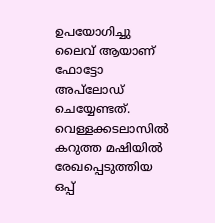ഉപയോഗിച്ചു ലൈവ് ആയാണ് ഫോട്ടോ അപ്‌ലോഡ് ചെയ്യേണ്ടത്. വെള്ളക്കടലാസിൽ കറുത്ത മഷിയിൽ രേഖപ്പെടുത്തിയ ഒപ്പ്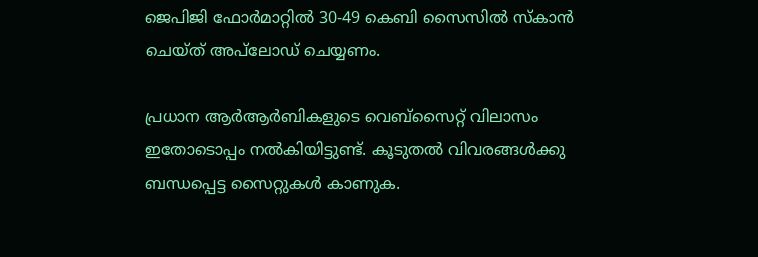ജെപിജി ഫോർമാറ്റിൽ 30-49 കെബി സൈസിൽ സ്‌കാൻ ചെയ്‌ത് അപ്‌ലോഡ് ചെയ്യണം.

പ്രധാന ആർആർബികളുടെ വെബ്‌സൈറ്റ് വിലാസം ഇതോടൊപ്പം നൽകിയിട്ടുണ്ട്. കൂടുതൽ വിവരങ്ങൾക്കു ബന്ധപ്പെട്ട സൈറ്റുകൾ കാണുക.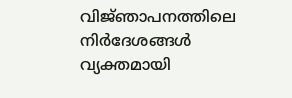വിജ്‌ഞാപനത്തിലെ നിർദേശങ്ങൾ വ്യക്തമായി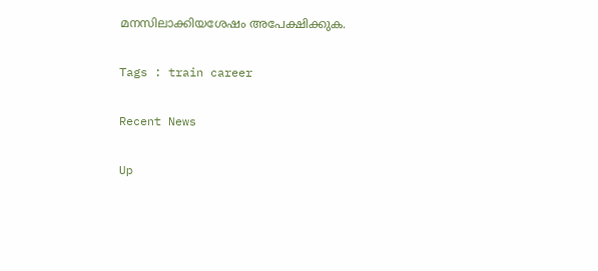മനസിലാക്കിയശേഷം അപേക്ഷിക്കുക.

Tags : train career

Recent News

Up